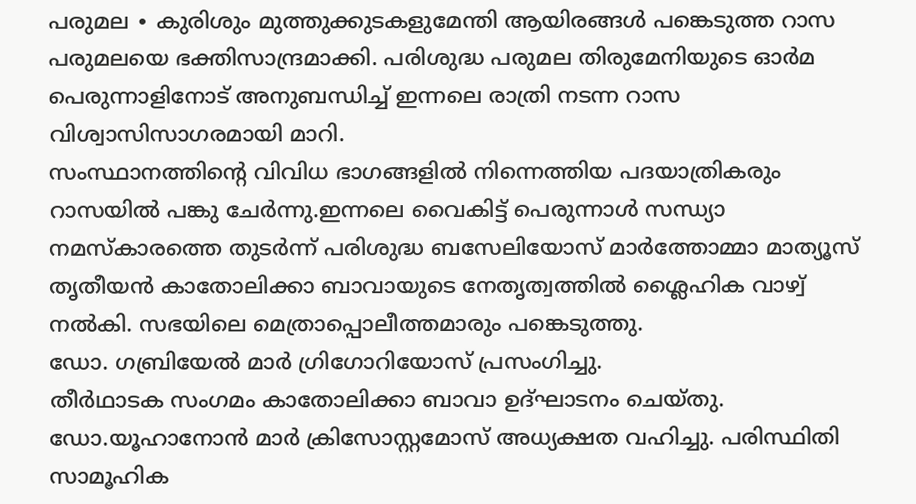പരുമല ∙ കുരിശും മുത്തുക്കുടകളുമേന്തി ആയിരങ്ങൾ പങ്കെടുത്ത റാസ പരുമലയെ ഭക്തിസാന്ദ്രമാക്കി. പരിശുദ്ധ പരുമല തിരുമേനിയുടെ ഓർമ പെരുന്നാളിനോട് അനുബന്ധിച്ച് ഇന്നലെ രാത്രി നടന്ന റാസ വിശ്വാസിസാഗരമായി മാറി.
സംസ്ഥാനത്തിന്റെ വിവിധ ഭാഗങ്ങളിൽ നിന്നെത്തിയ പദയാത്രികരും റാസയിൽ പങ്കു ചേർന്നു.ഇന്നലെ വൈകിട്ട് പെരുന്നാൾ സന്ധ്യാ നമസ്കാരത്തെ തുടർന്ന് പരിശുദ്ധ ബസേലിയോസ് മാർത്തോമ്മാ മാത്യൂസ് തൃതീയൻ കാതോലിക്കാ ബാവായുടെ നേതൃത്വത്തിൽ ശ്ലൈഹിക വാഴ്വ് നൽകി. സഭയിലെ മെത്രാപ്പൊലീത്തമാരും പങ്കെടുത്തു.
ഡോ. ഗബ്രിയേൽ മാർ ഗ്രിഗോറിയോസ് പ്രസംഗിച്ചു.
തീർഥാടക സംഗമം കാതോലിക്കാ ബാവാ ഉദ്ഘാടനം ചെയ്തു.
ഡോ.യൂഹാനോൻ മാർ ക്രിസോസ്റ്റമോസ് അധ്യക്ഷത വഹിച്ചു. പരിസ്ഥിതി സാമൂഹിക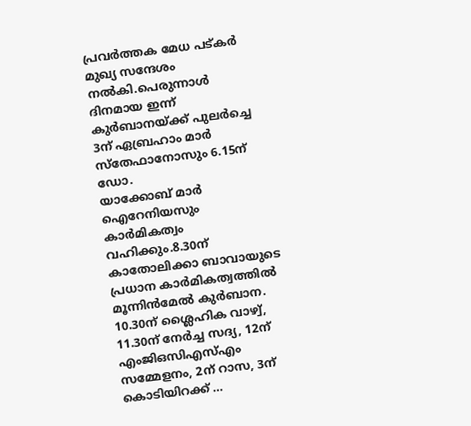പ്രവർത്തക മേധ പട്കർ മുഖ്യ സന്ദേശം നൽകി.പെരുന്നാൾ ദിനമായ ഇന്ന് കുർബാനയ്ക്ക് പുലർച്ചെ 3ന് ഏബ്രഹാം മാർ സ്തേഫാനോസും 6.15ന് ഡോ.
യാക്കോബ് മാർ ഐറേനിയസും കാർമികത്വം വഹിക്കും.8.30ന് കാതോലിക്കാ ബാവായുടെ പ്രധാന കാർമികത്വത്തിൽ മൂന്നിൻമേൽ കുർബാന. 10.30ന് ശ്ലൈഹിക വാഴ്വ്, 11.30ന് നേർച്ച സദ്യ, 12ന് എംജിഒസിഎസ്എം സമ്മേളനം, 2ന് റാസ, 3ന് കൊടിയിറക്ക് …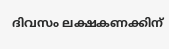ദിവസം ലക്ഷകണക്കിന്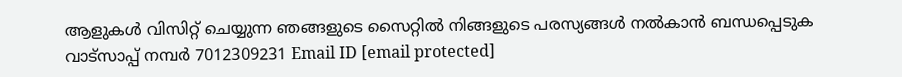ആളുകൾ വിസിറ്റ് ചെയ്യുന്ന ഞങ്ങളുടെ സൈറ്റിൽ നിങ്ങളുടെ പരസ്യങ്ങൾ നൽകാൻ ബന്ധപ്പെടുക വാട്സാപ്പ് നമ്പർ 7012309231 Email ID [email protected]